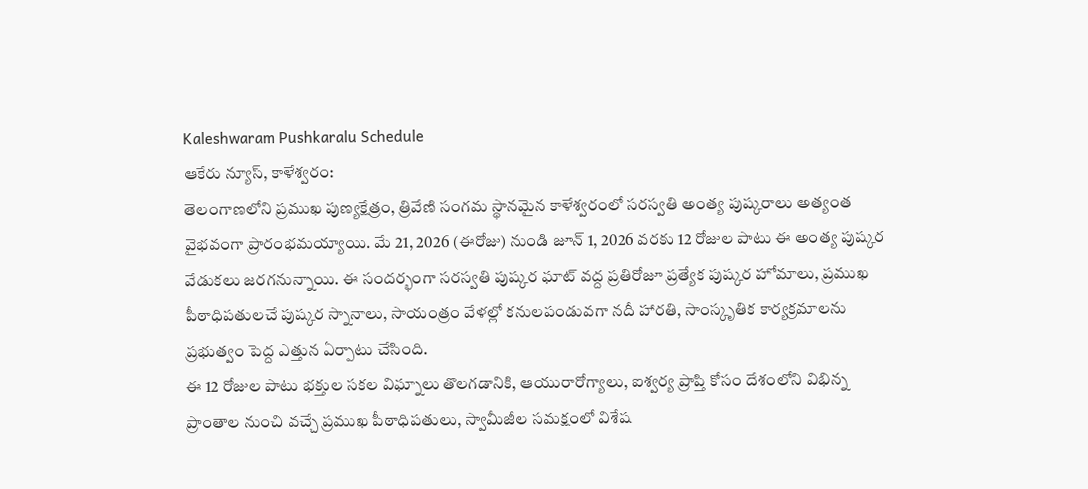Kaleshwaram Pushkaralu Schedule
ఆకేరు న్యూస్, కాళేశ్వరం:
తెలంగాణలోని ప్రముఖ పుణ్యక్షేత్రం, త్రివేణి సంగమ స్థానమైన కాళేశ్వరంలో సరస్వతి అంత్య పుష్కరాలు అత్యంత వైభవంగా ప్రారంభమయ్యాయి. మే 21, 2026 (ఈరోజు) నుండి జూన్ 1, 2026 వరకు 12 రోజుల పాటు ఈ అంత్య పుష్కర వేడుకలు జరగనున్నాయి. ఈ సందర్భంగా సరస్వతి పుష్కర ఘాట్ వద్ద ప్రతిరోజూ ప్రత్యేక పుష్కర హోమాలు, ప్రముఖ పీఠాధిపతులచే పుష్కర స్నానాలు, సాయంత్రం వేళల్లో కనులపండువగా నదీ హారతి, సాంస్కృతిక కార్యక్రమాలను ప్రభుత్వం పెద్ద ఎత్తున ఏర్పాటు చేసింది.
ఈ 12 రోజుల పాటు భక్తుల సకల విఘ్నాలు తొలగడానికి, ఆయురారోగ్యాలు, ఐశ్వర్య ప్రాప్తి కోసం దేశంలోని విభిన్న ప్రాంతాల నుంచి వచ్చే ప్రముఖ పీఠాధిపతులు, స్వామీజీల సమక్షంలో విశేష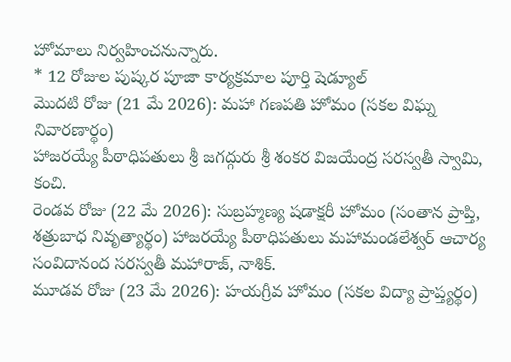హోమాలు నిర్వహించనున్నారు.
* 12 రోజుల పుష్కర పూజా కార్యక్రమాల పూర్తి షెడ్యూల్
మొదటి రోజు (21 మే 2026): మహా గణపతి హోమం (సకల విఘ్న నివారణార్థం)
హాజరయ్యే పీఠాధిపతులు శ్రీ జగద్గురు శ్రీ శంకర విజయేంద్ర సరస్వతీ స్వామి, కంచి.
రెండవ రోజు (22 మే 2026): సుబ్రహ్మణ్య షడాక్షరీ హోమం (సంతాన ప్రాప్తి, శత్రుబాధ నివృత్యార్థం) హాజరయ్యే పీఠాధిపతులు మహామండలేశ్వర్ ఆచార్య సంవిదానంద సరస్వతీ మహారాజ్, నాశిక్.
మూడవ రోజు (23 మే 2026): హయగ్రీవ హోమం (సకల విద్యా ప్రాప్త్యర్థం)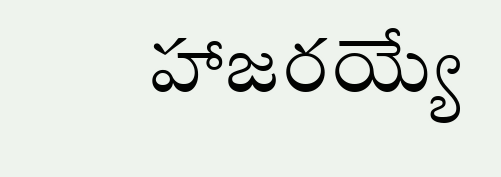హాజరయ్యే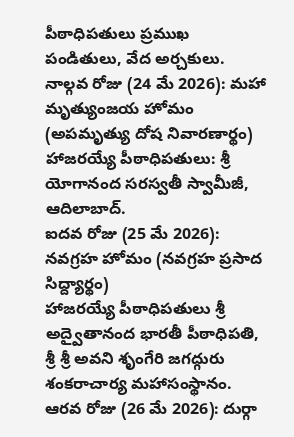పీఠాధిపతులు ప్రముఖ పండితులు, వేద అర్చకులు.
నాల్గవ రోజు (24 మే 2026): మహా మృత్యుంజయ హోమం (అపమృత్యు దోష నివారణార్థం)
హాజరయ్యే పీఠాధిపతులు: శ్రీ యోగానంద సరస్వతీ స్వామీజీ, ఆదిలాబాద్.
ఐదవ రోజు (25 మే 2026): నవగ్రహ హోమం (నవగ్రహ ప్రసాద సిద్ద్యార్థం)
హాజరయ్యే పీఠాధిపతులు శ్రీ అద్వైతానంద భారతీ పీఠాధిపతి, శ్రీ శ్రీ అవని శృంగేరి జగద్గురు శంకరాచార్య మహాసంస్థానం.
ఆరవ రోజు (26 మే 2026): దుర్గా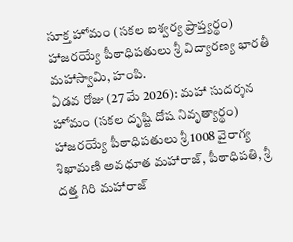సూక్త హోమం (సకల ఐశ్వర్య ప్రాప్త్యర్థం)
హాజరయ్యే పీఠాధిపతులు శ్రీ విద్యారణ్య భారతీ మహాస్వామి, హంపి.
ఏడవ రోజు (27 మే 2026): మహా సుదర్శన హోమం (సకల దృష్టి దోష నివృత్యార్థం) హాజరయ్యే పీఠాధిపతులు శ్రీ 1008 వైరాగ్య శిఖామణి అవధూత మహారాజ్, పీఠాధిపతి, శ్రీ దత్త గిరి మహారాజ్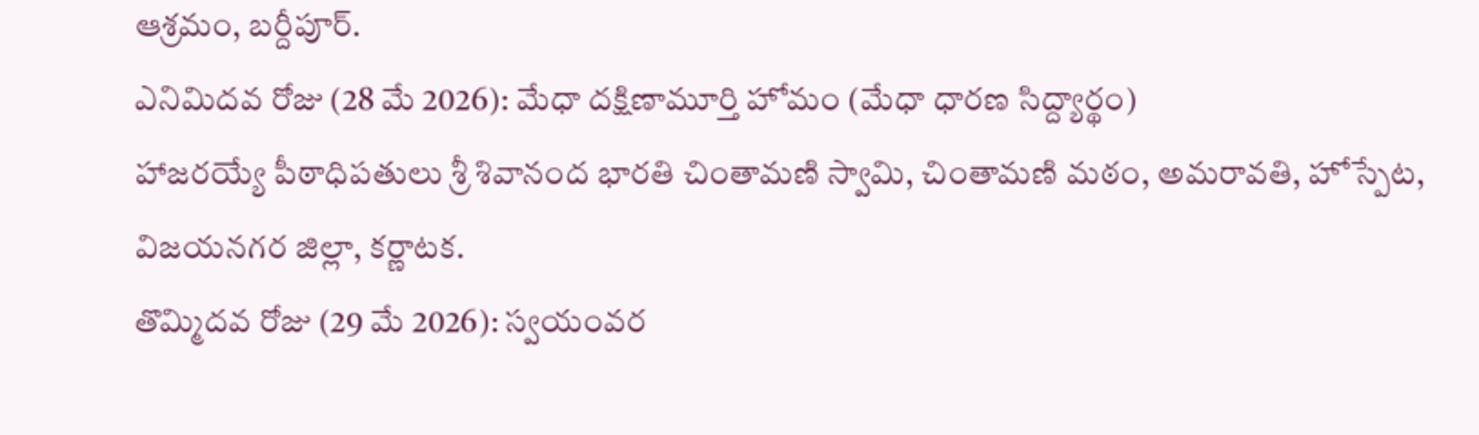ఆశ్రమం, బర్దీపూర్.
ఎనిమిదవ రోజు (28 మే 2026): మేధా దక్షిణామూర్తి హోమం (మేధా ధారణ సిద్ద్యార్థం)
హాజరయ్యే పీఠాధిపతులు శ్రీ శివానంద భారతి చింతామణి స్వామి, చింతామణి మఠం, అమరావతి, హోస్పేట, విజయనగర జిల్లా, కర్ణాటక.
తొమ్మిదవ రోజు (29 మే 2026): స్వయంవర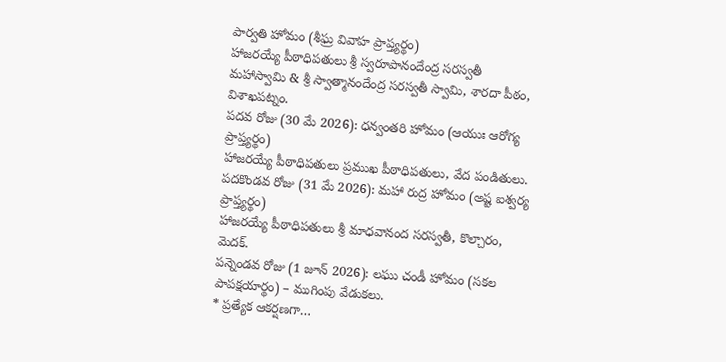పార్వతి హోమం (శీఘ్ర వివాహ ప్రాప్త్యర్థం)
హాజరయ్యే పీఠాధిపతులు శ్రీ స్వరూపానందేంద్ర సరస్వతీ మహాస్వామి & శ్రీ స్వాత్మానందేంద్ర సరస్వతీ స్వామి, శారదా పీఠం, విశాఖపట్నం.
పదవ రోజు (30 మే 2026): ధన్వంతరి హోమం (ఆయుః ఆరోగ్య ప్రాప్త్యర్థం)
హాజరయ్యే పీఠాధిపతులు ప్రముఖ పీఠాధిపతులు, వేద పండితులు.
పదకొండవ రోజు (31 మే 2026): మహా రుద్ర హోమం (అష్ట ఐశ్వర్య ప్రాప్త్యర్థం)
హాజరయ్యే పీఠాధిపతులు శ్రీ మాధవానంద సరస్వతీ, కొల్చారం, మెదక్.
పన్నెండవ రోజు (1 జూన్ 2026): లఘు చండీ హోమం (సకల పాపక్షయార్థం) – ముగింపు వేడుకలు.
* ప్రత్యేక ఆకర్షణగా…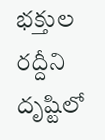భక్తుల రద్దీని దృష్టిలో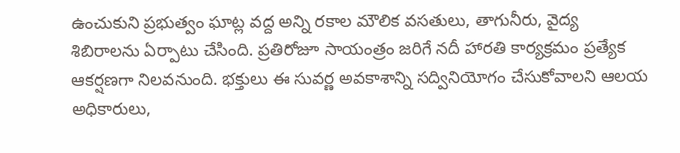ఉంచుకుని ప్రభుత్వం ఘాట్ల వద్ద అన్ని రకాల మౌలిక వసతులు, తాగునీరు, వైద్య శిబిరాలను ఏర్పాటు చేసింది. ప్రతిరోజూ సాయంత్రం జరిగే నదీ హారతి కార్యక్రమం ప్రత్యేక ఆకర్షణగా నిలవనుంది. భక్తులు ఈ సువర్ణ అవకాశాన్ని సద్వినియోగం చేసుకోవాలని ఆలయ అధికారులు,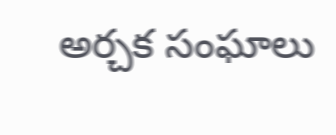అర్చక సంఘాలు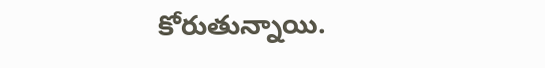కోరుతున్నాయి.